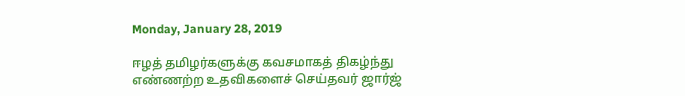Monday, January 28, 2019

ஈழத் தமிழர்களுக்கு கவசமாகத் திகழ்ந்து எண்ணற்ற உதவிகளைச் செய்தவர் ஜார்ஜ்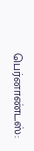பெர்னாண்டஸ்: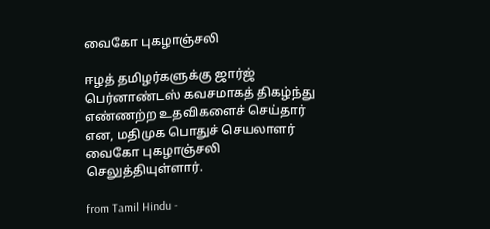வைகோ புகழாஞ்சலி

ஈழத் தமிழர்களுக்கு ஜார்ஜ் பெர்னாண்டஸ் கவசமாகத் திகழ்ந்து எண்ணற்ற உதவிகளைச் செய்தார் என, மதிமுக பொதுச் செயலாளர் வைகோ புகழாஞ்சலி செலுத்தியுள்ளார்.

from Tamil Hindu -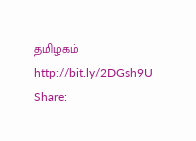தமிழகம் http://bit.ly/2DGsh9U
Share: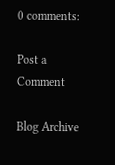0 comments:

Post a Comment

Blog Archive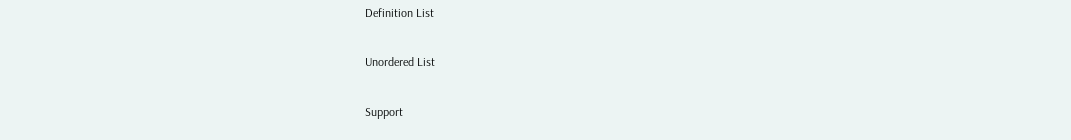Definition List

Unordered List

Support